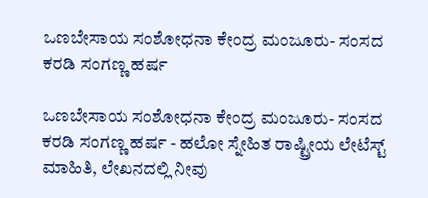ಒಣಬೇಸಾಯ ಸಂಶೋಧನಾ ಕೇಂದ್ರ ಮಂಜೂರು- ಸಂಸದ ಕರಡಿ ಸಂಗಣ್ಣ ಹರ್ಷ

ಒಣಬೇಸಾಯ ಸಂಶೋಧನಾ ಕೇಂದ್ರ ಮಂಜೂರು- ಸಂಸದ ಕರಡಿ ಸಂಗಣ್ಣ ಹರ್ಷ - ಹಲೋ ಸ್ನೇಹಿತ ರಾಷ್ಟ್ರೀಯ ಲೇಟೆಸ್ಟ್ ಮಾಹಿತಿ, ಲೇಖನದಲ್ಲಿ ನೀವು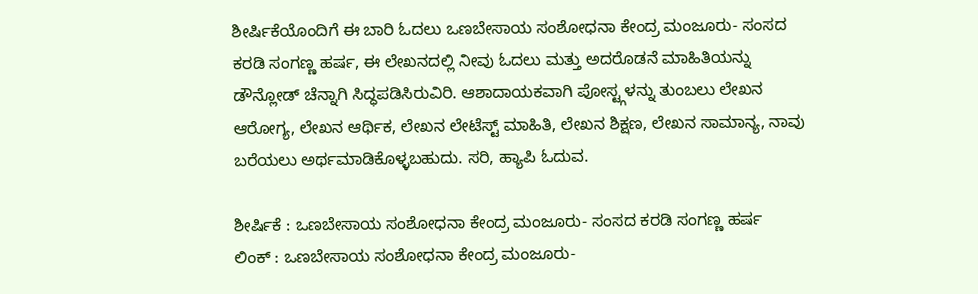ಶೀರ್ಷಿಕೆಯೊಂದಿಗೆ ಈ ಬಾರಿ ಓದಲು ಒಣಬೇಸಾಯ ಸಂಶೋಧನಾ ಕೇಂದ್ರ ಮಂಜೂರು- ಸಂಸದ ಕರಡಿ ಸಂಗಣ್ಣ ಹರ್ಷ, ಈ ಲೇಖನದಲ್ಲಿ ನೀವು ಓದಲು ಮತ್ತು ಅದರೊಡನೆ ಮಾಹಿತಿಯನ್ನು ಡೌನ್ಲೋಡ್ ಚೆನ್ನಾಗಿ ಸಿದ್ಧಪಡಿಸಿರುವಿರಿ. ಆಶಾದಾಯಕವಾಗಿ ಪೋಸ್ಟ್ಗಳನ್ನು ತುಂಬಲು ಲೇಖನ ಆರೋಗ್ಯ, ಲೇಖನ ಆರ್ಥಿಕ, ಲೇಖನ ಲೇಟೆಸ್ಟ್ ಮಾಹಿತಿ, ಲೇಖನ ಶಿಕ್ಷಣ, ಲೇಖನ ಸಾಮಾನ್ಯ, ನಾವು ಬರೆಯಲು ಅರ್ಥಮಾಡಿಕೊಳ್ಳಬಹುದು. ಸರಿ, ಹ್ಯಾಪಿ ಓದುವ.

ಶೀರ್ಷಿಕೆ : ಒಣಬೇಸಾಯ ಸಂಶೋಧನಾ ಕೇಂದ್ರ ಮಂಜೂರು- ಸಂಸದ ಕರಡಿ ಸಂಗಣ್ಣ ಹರ್ಷ
ಲಿಂಕ್ : ಒಣಬೇಸಾಯ ಸಂಶೋಧನಾ ಕೇಂದ್ರ ಮಂಜೂರು-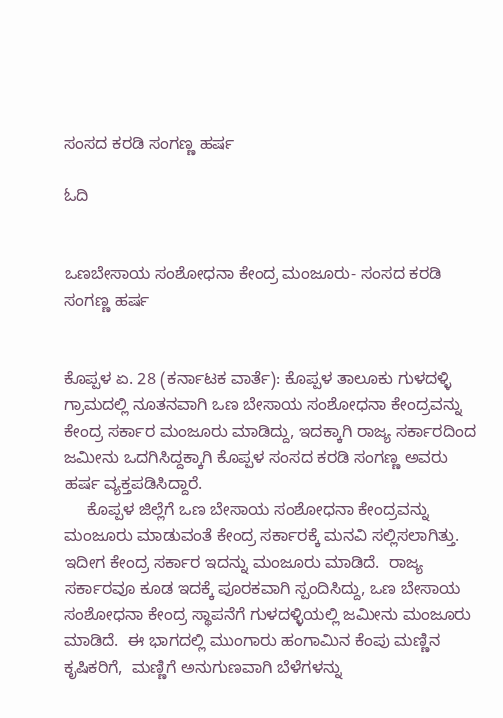ಸಂಸದ ಕರಡಿ ಸಂಗಣ್ಣ ಹರ್ಷ

ಓದಿ


ಒಣಬೇಸಾಯ ಸಂಶೋಧನಾ ಕೇಂದ್ರ ಮಂಜೂರು- ಸಂಸದ ಕರಡಿ ಸಂಗಣ್ಣ ಹರ್ಷ


ಕೊಪ್ಪಳ ಏ. 28 (ಕರ್ನಾಟಕ ವಾರ್ತೆ): ಕೊಪ್ಪಳ ತಾಲೂಕು ಗುಳದಳ್ಳಿ ಗ್ರಾಮದಲ್ಲಿ ನೂತನವಾಗಿ ಒಣ ಬೇಸಾಯ ಸಂಶೋಧನಾ ಕೇಂದ್ರವನ್ನು ಕೇಂದ್ರ ಸರ್ಕಾರ ಮಂಜೂರು ಮಾಡಿದ್ದು, ಇದಕ್ಕಾಗಿ ರಾಜ್ಯ ಸರ್ಕಾರದಿಂದ ಜಮೀನು ಒದಗಿಸಿದ್ದಕ್ಕಾಗಿ ಕೊಪ್ಪಳ ಸಂಸದ ಕರಡಿ ಸಂಗಣ್ಣ ಅವರು ಹರ್ಷ ವ್ಯಕ್ತಪಡಿಸಿದ್ದಾರೆ.
     ಕೊಪ್ಪಳ ಜಿಲ್ಲೆಗೆ ಒಣ ಬೇಸಾಯ ಸಂಶೋಧನಾ ಕೇಂದ್ರವನ್ನು ಮಂಜೂರು ಮಾಡುವಂತೆ ಕೇಂದ್ರ ಸರ್ಕಾರಕ್ಕೆ ಮನವಿ ಸಲ್ಲಿಸಲಾಗಿತ್ತು.  ಇದೀಗ ಕೇಂದ್ರ ಸರ್ಕಾರ ಇದನ್ನು ಮಂಜೂರು ಮಾಡಿದೆ.  ರಾಜ್ಯ ಸರ್ಕಾರವೂ ಕೂಡ ಇದಕ್ಕೆ ಪೂರಕವಾಗಿ ಸ್ಪಂದಿಸಿದ್ದು, ಒಣ ಬೇಸಾಯ ಸಂಶೋಧನಾ ಕೇಂದ್ರ ಸ್ಥಾಪನೆಗೆ ಗುಳದಳ್ಳಿಯಲ್ಲಿ ಜಮೀನು ಮಂಜೂರು ಮಾಡಿದೆ.  ಈ ಭಾಗದಲ್ಲಿ ಮುಂಗಾರು ಹಂಗಾಮಿನ ಕೆಂಪು ಮಣ್ಣಿನ ಕೃಷಿಕರಿಗೆ,  ಮಣ್ಣಿಗೆ ಅನುಗುಣವಾಗಿ ಬೆಳೆಗಳನ್ನು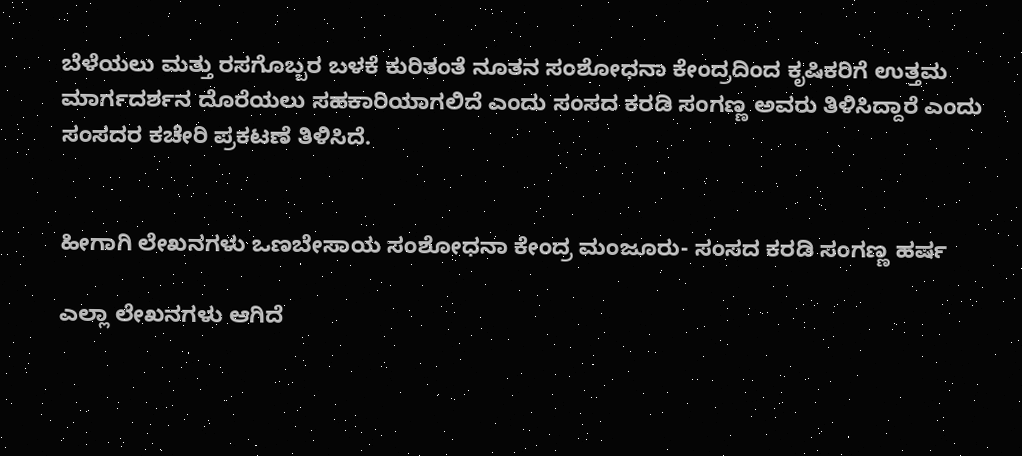ಬೆಳೆಯಲು ಮತ್ತು ರಸಗೊಬ್ಬರ ಬಳಕೆ ಕುರಿತಂತೆ ನೂತನ ಸಂಶೋಧನಾ ಕೇಂದ್ರದಿಂದ ಕೃಷಿಕರಿಗೆ ಉತ್ತಮ ಮಾರ್ಗದರ್ಶನ ದೊರೆಯಲು ಸಹಕಾರಿಯಾಗಲಿದೆ ಎಂದು ಸಂಸದ ಕರಡಿ ಸಂಗಣ್ಣ ಅವರು ತಿಳಿಸಿದ್ದಾರೆ ಎಂದು ಸಂಸದರ ಕಚೇರಿ ಪ್ರಕಟಣೆ ತಿಳಿಸಿದೆ.


ಹೀಗಾಗಿ ಲೇಖನಗಳು ಒಣಬೇಸಾಯ ಸಂಶೋಧನಾ ಕೇಂದ್ರ ಮಂಜೂರು- ಸಂಸದ ಕರಡಿ ಸಂಗಣ್ಣ ಹರ್ಷ

ಎಲ್ಲಾ ಲೇಖನಗಳು ಆಗಿದೆ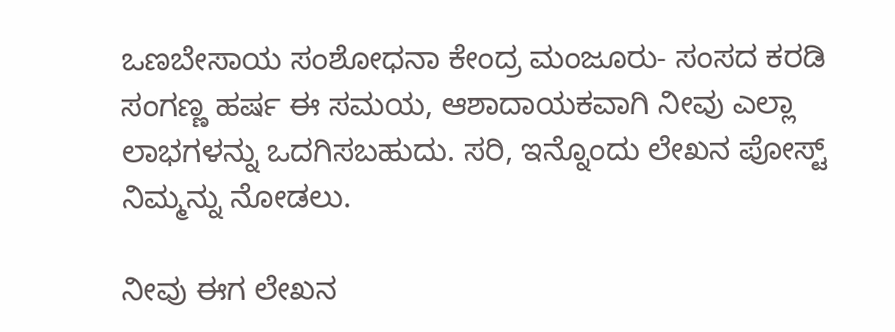ಒಣಬೇಸಾಯ ಸಂಶೋಧನಾ ಕೇಂದ್ರ ಮಂಜೂರು- ಸಂಸದ ಕರಡಿ ಸಂಗಣ್ಣ ಹರ್ಷ ಈ ಸಮಯ, ಆಶಾದಾಯಕವಾಗಿ ನೀವು ಎಲ್ಲಾ ಲಾಭಗಳನ್ನು ಒದಗಿಸಬಹುದು. ಸರಿ, ಇನ್ನೊಂದು ಲೇಖನ ಪೋಸ್ಟ್ ನಿಮ್ಮನ್ನು ನೋಡಲು.

ನೀವು ಈಗ ಲೇಖನ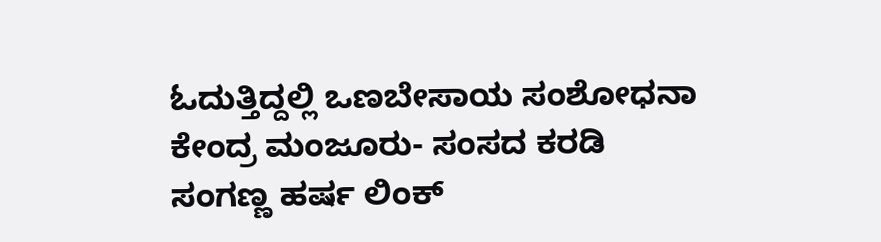ಓದುತ್ತಿದ್ದಲ್ಲಿ ಒಣಬೇಸಾಯ ಸಂಶೋಧನಾ ಕೇಂದ್ರ ಮಂಜೂರು- ಸಂಸದ ಕರಡಿ ಸಂಗಣ್ಣ ಹರ್ಷ ಲಿಂಕ್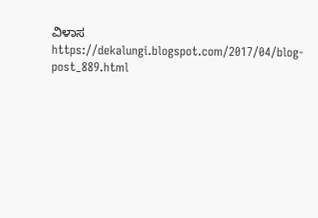ವಿಳಾಸ https://dekalungi.blogspot.com/2017/04/blog-post_889.html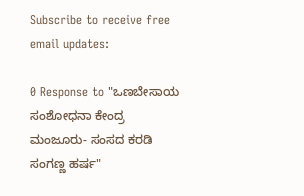Subscribe to receive free email updates:

0 Response to "ಒಣಬೇಸಾಯ ಸಂಶೋಧನಾ ಕೇಂದ್ರ ಮಂಜೂರು- ಸಂಸದ ಕರಡಿ ಸಂಗಣ್ಣ ಹರ್ಷ"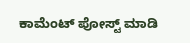ಕಾಮೆಂಟ್‌‌ ಪೋಸ್ಟ್‌ ಮಾಡಿ